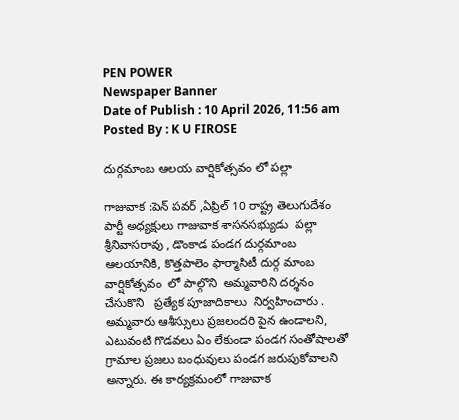PEN POWER
Newspaper Banner
Date of Publish : 10 April 2026, 11:56 am Posted By : K U FIROSE

దుర్గమాంబ ఆలయ వార్షికోత్సవం లో పల్లా

గాజువాక :పెన్ పవర్ ,ఏప్రిల్ 10 రాష్ట్ర తెలుగుదేశం పార్టీ అధ్యక్షులు గాజువాక శాసనసభ్యుడు  పల్లా శ్రీనివాసరావు , డొంకాడ పండగ దుర్గమాంబ ఆలయానికి, కొత్తపాలెం ఫార్మాసిటీ దుర్గ మాంబ వార్షికోత్సవం  లో పాల్గొని  అమ్మవారిని దర్శనం చేసుకొని   ప్రత్యేక పూజాదికాలు  నిర్వహించారు .   అమ్మవారు ఆశీస్సులు ప్రజలందరి పైన ఉండాలని, ఎటువంటి గొడవలు ఏం లేకుండా పండగ సంతోషాలతో గ్రామాల ప్రజలు బంధువులు పండగ జరుపుకోవాలని అన్నారు. ఈ కార్యక్రమంలో గాజువాక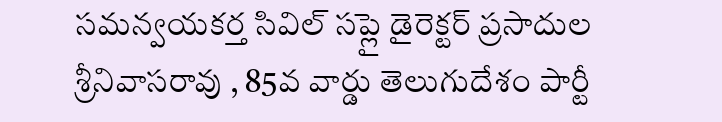సమన్వయకర్త సివిల్ సప్లై డైరెక్టర్ ప్రసాదుల శ్రీనివాసరావు , 85వ వార్డు తెలుగుదేశం పార్టీ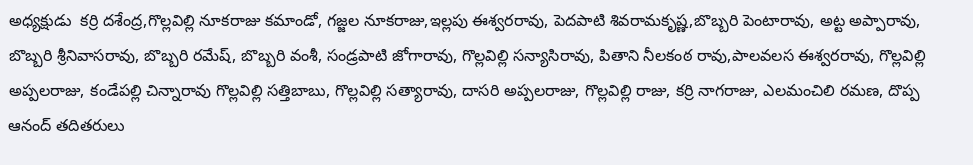అధ్యక్షుడు  కర్రి దశేంద్ర,గొల్లవిల్లి నూకరాజు కమాండో, గజ్జల నూకరాజు,ఇల్లపు ఈశ్వరరావు, పెదపాటి శివరామకృష్ణ,బొబ్బరి పెంటారావు, అట్ట అప్పారావు, బొబ్బరి శ్రీనివాసరావు, బొబ్బరి రమేష్, బొబ్బరి వంశీ, సండ్రపాటి జోగారావు, గొల్లవిల్లి సన్యాసిరావు, పితాని నీలకంఠ రావు,పాలవలస ఈశ్వరరావు, గొల్లవిల్లి అప్పలరాజు, కండేపల్లి చిన్నారావు గొల్లవిల్లి సత్తిబాబు, గొల్లవిల్లి సత్యారావు, దాసరి అప్పలరాజు, గొల్లవిల్లి రాజు, కర్రి నాగరాజు, ఎలమంచిలి రమణ, దొప్ప ఆనంద్ తదితరులు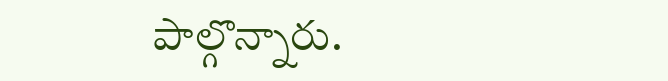పాల్గొన్నారు.